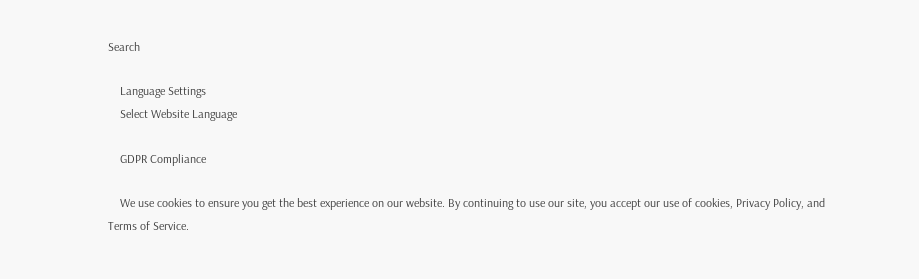Search

    Language Settings
    Select Website Language

    GDPR Compliance

    We use cookies to ensure you get the best experience on our website. By continuing to use our site, you accept our use of cookies, Privacy Policy, and Terms of Service.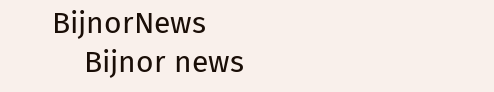BijnorNews
    Bijnor news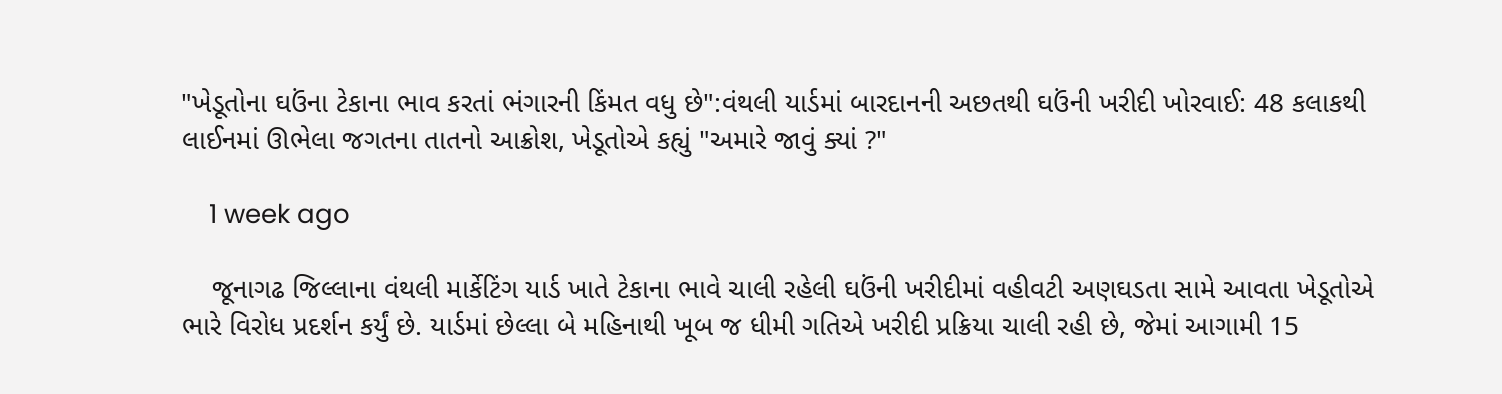"ખેડૂતોના ઘઉંના ટેકાના ભાવ કરતાં ભંગારની કિંમત વધુ છે":વંથલી યાર્ડમાં બારદાનની અછતથી ઘઉંની ખરીદી ખોરવાઈ: 48 કલાકથી લાઈનમાં ઊભેલા જગતના તાતનો આક્રોશ, ખેડૂતોએ કહ્યું "અમારે જાવું ક્યાં ?"

    1 week ago

    જૂનાગઢ જિલ્લાના વંથલી માર્કેટિંગ યાર્ડ ખાતે ટેકાના ભાવે ચાલી રહેલી ઘઉંની ખરીદીમાં વહીવટી અણઘડતા સામે આવતા ખેડૂતોએ ભારે વિરોધ પ્રદર્શન કર્યું છે. યાર્ડમાં છેલ્લા બે મહિનાથી ખૂબ જ ધીમી ગતિએ ખરીદી પ્રક્રિયા ચાલી રહી છે, જેમાં આગામી 15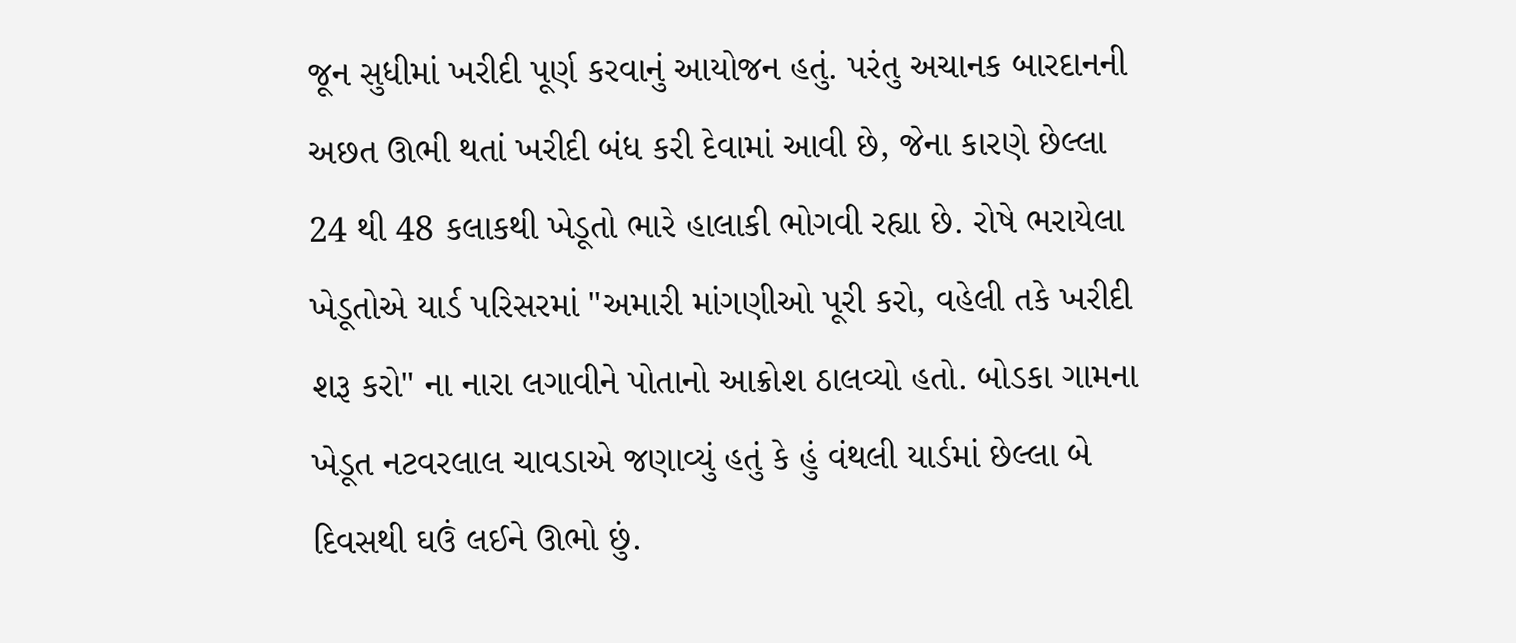જૂન સુધીમાં ખરીદી પૂર્ણ કરવાનું આયોજન હતું. પરંતુ અચાનક બારદાનની અછત ઊભી થતાં ખરીદી બંધ કરી દેવામાં આવી છે, જેના કારણે છેલ્લા 24 થી 48 કલાકથી ખેડૂતો ભારે હાલાકી ભોગવી રહ્યા છે. રોષે ભરાયેલા ખેડૂતોએ યાર્ડ પરિસરમાં "અમારી માંગણીઓ પૂરી કરો, વહેલી તકે ખરીદી શરૂ કરો" ના નારા લગાવીને પોતાનો આક્રોશ ઠાલવ્યો હતો. બોડકા ગામના ખેડૂત નટવરલાલ ચાવડાએ જણાવ્યું હતું કે હું વંથલી યાર્ડમાં છેલ્લા બે દિવસથી ઘઉં લઈને ઊભો છું.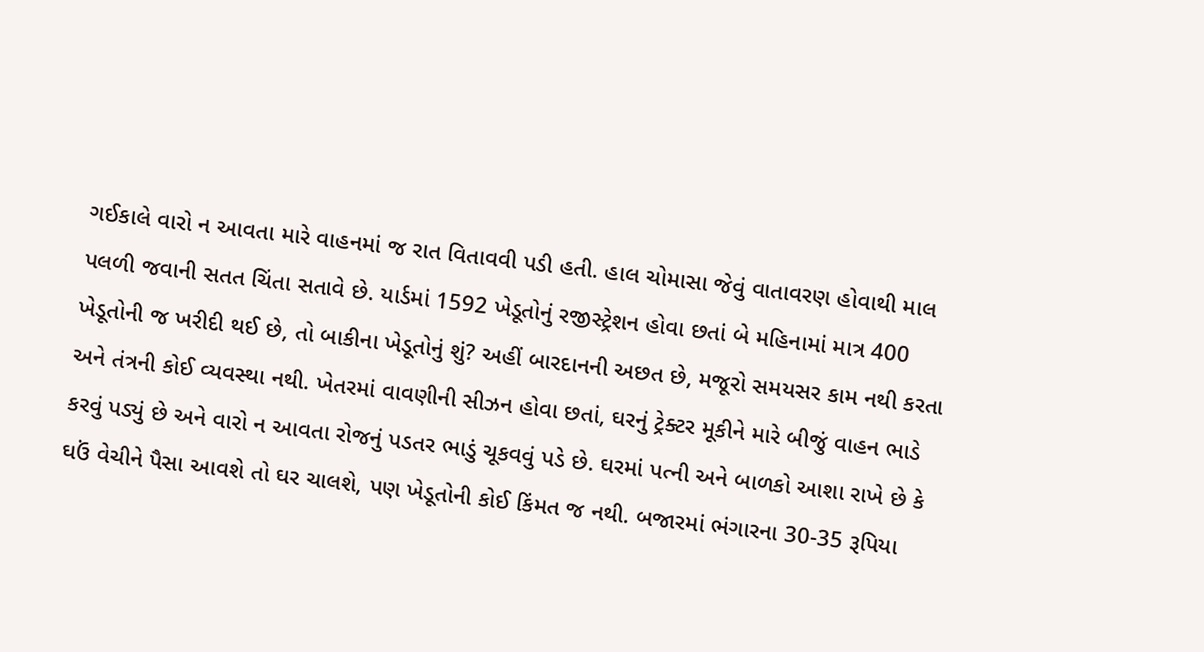ગઈકાલે વારો ન આવતા મારે વાહનમાં જ રાત વિતાવવી પડી હતી. હાલ ચોમાસા જેવું વાતાવરણ હોવાથી માલ પલળી જવાની સતત ચિંતા સતાવે છે. યાર્ડમાં 1592 ખેડૂતોનું રજીસ્ટ્રેશન હોવા છતાં બે મહિનામાં માત્ર 400 ખેડૂતોની જ ખરીદી થઈ છે, તો બાકીના ખેડૂતોનું શું? અહીં બારદાનની અછત છે, મજૂરો સમયસર કામ નથી કરતા અને તંત્રની કોઈ વ્યવસ્થા નથી. ખેતરમાં વાવણીની સીઝન હોવા છતાં, ઘરનું ટ્રેક્ટર મૂકીને મારે બીજું વાહન ભાડે કરવું પડ્યું છે અને વારો ન આવતા રોજનું પડતર ભાડું ચૂકવવું પડે છે. ઘરમાં પત્ની અને બાળકો આશા રાખે છે કે ઘઉં વેચીને પૈસા આવશે તો ઘર ચાલશે, પણ ખેડૂતોની કોઈ કિંમત જ નથી. બજારમાં ભંગારના 30-35 રૂપિયા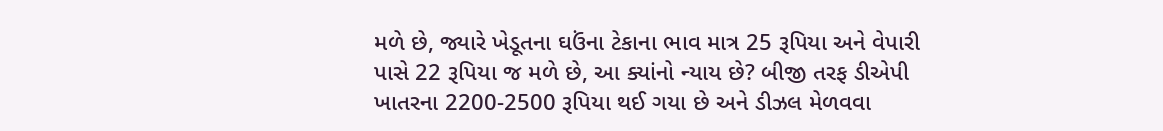મળે છે, જ્યારે ખેડૂતના ઘઉંના ટેકાના ભાવ માત્ર 25 રૂપિયા અને વેપારી પાસે 22 રૂપિયા જ મળે છે, આ ક્યાંનો ન્યાય છે? બીજી તરફ ડીએપી ખાતરના 2200-2500 રૂપિયા થઈ ગયા છે અને ડીઝલ મેળવવા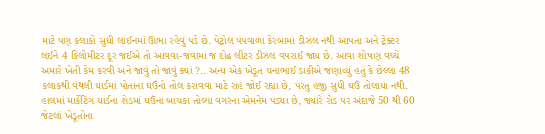માટે પણ કલાકો સુધી લાઈનમાં ઊભા રહેવું પડે છે. પેટ્રોલ પંપવાળા કેરબામાં ડીઝલ નથી આપતા અને ટ્રેક્ટર લઈને 4 કિલોમીટર દૂર જઈએ તો આવવા-જવામાં જ દોઢ લીટર ડીઝલ વપરાઈ જાય છે. આવા શોષણ વચ્ચે અમારે ખેતી કેમ કરવી અને જાવું તો જાવું ક્યાં ?.. અન્ય એક ખેડૂત ચનાભાઈ ડાકીએ જણાવ્યું હતું કે છેલ્લા 48 કલાકથી વંથલી યાર્ડમાં પોતાના ઘઉંનો તોલ કરાવવા માટે રાહ જોઈ રહ્યા છે, પરંતુ હજી સુધી ઘઉં તોલાયા નથી. હાલમાં માર્કેટિંગ યાર્ડના શેડમાં ઘઉંના બાચકા તોલ્યા વગરના એમનેમ પડ્યા છે, જ્યારે રોડ પર અંદાજે 50 થી 60 જેટલાં ખેડૂતોના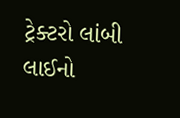ટ્રેક્ટરો લાંબી લાઈનો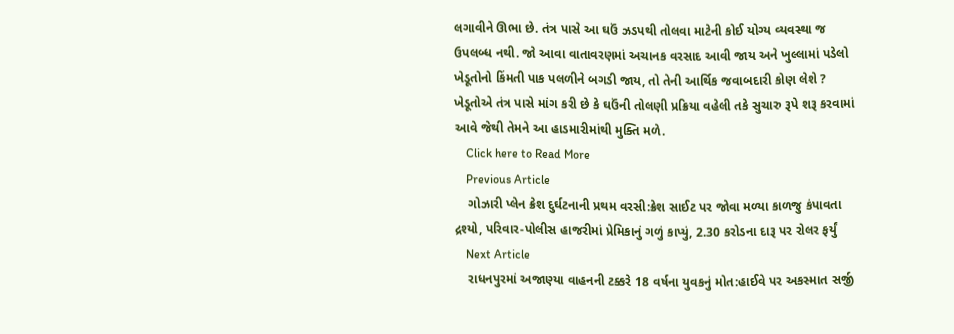લગાવીને ઊભા છે. તંત્ર પાસે આ ઘઉં ઝડપથી તોલવા માટેની કોઈ યોગ્ય વ્યવસ્થા જ ઉપલબ્ધ નથી. જો આવા વાતાવરણમાં અચાનક વરસાદ આવી જાય અને ખુલ્લામાં પડેલો ખેડૂતોનો કિંમતી પાક પલળીને બગડી જાય, તો તેની આર્થિક જવાબદારી કોણ લેશે ? ખેડૂતોએ તંત્ર પાસે માંગ કરી છે કે ઘઉંની તોલણી પ્રક્રિયા વહેલી તકે સુચારુ રૂપે શરૂ કરવામાં આવે જેથી તેમને આ હાડમારીમાંથી મુક્તિ મળે.
    Click here to Read More
    Previous Article
    ગોઝારી પ્લેન ક્રેશ દુર્ઘટનાની પ્રથમ વરસી:ક્રેશ સાઈટ પર જોવા મળ્યા કાળજુ કંપાવતા દ્રશ્યો, પરિવાર-પોલીસ હાજરીમાં પ્રેમિકાનું ગળું કાપ્યું, 2.30 કરોડના દારૂ પર રોલર ફર્યું
    Next Article
    રાધનપુરમાં અજાણ્યા વાહનની ટક્કરે 18 વર્ષના યુવકનું મોત:હાઈવે પર અકસ્માત સર્જી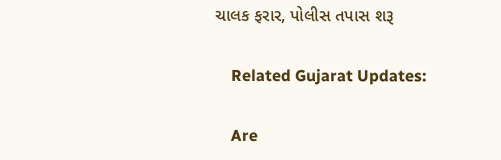ચાલક ફરાર, પોલીસ તપાસ શરૂ

    Related Gujarat Updates:

    Are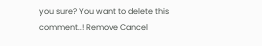you sure? You want to delete this comment..! Remove Cancel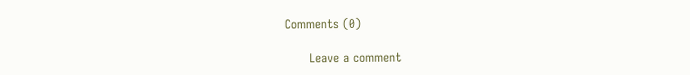Comments (0)

      Leave a comment